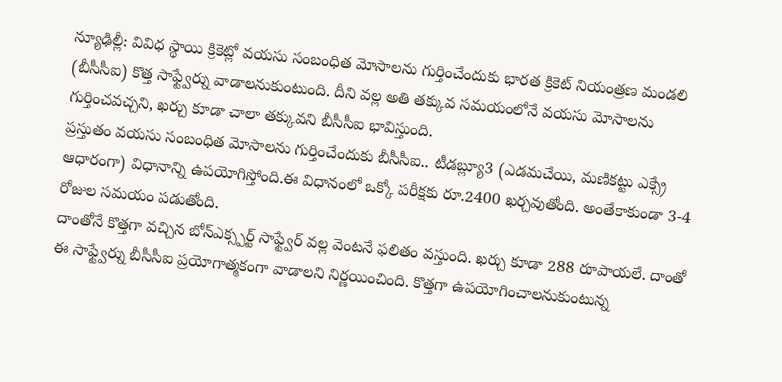న్యూఢిల్లీ: వివిధ స్థాయి క్రికెట్లో వయసు సంబంధిత మోసాలను గుర్తించేందుకు భారత క్రికెట్ నియంత్రణ మండలి (బీసీసీఐ) కొత్త సాఫ్ట్వేర్ను వాడాలనుకుంటుంది. దీని వల్ల అతి తక్కువ సమయంలోనే వయసు మోసాలను గుర్తించవచ్చని, ఖర్చు కూడా చాలా తక్కువని బీసీసీఐ భావిస్తుంది.
ప్రస్తుతం వయసు సంబంధిత మోసాలను గుర్తించేందుకు బీసీసీఐ.. టీడబ్ల్యూ3 (ఎడమచేయి, మణికట్టు ఎక్స్రే ఆధారంగా) విధానాన్ని ఉపయోగిస్తోంది.ఈ విధానంలో ఒక్కో పరీక్షకు రూ.2400 ఖర్చవుతోంది. అంతేకాకుండా 3-4 రోజుల సమయం పడుతోంది.
దాంతోనే కొత్తగా వచ్చిన బోన్ఎక్స్పర్ట్ సాఫ్ట్వేర్ వల్ల వెంటనే ఫలితం వస్తుంది. ఖర్చు కూడా 288 రూపాయలే. దాంతో ఈ సాఫ్ట్వేర్ను బీసీసీఐ ప్రయోగాత్మకంగా వాడాలని నిర్ణయించింది. కొత్తగా ఉపయోగించాలనుకుంటున్న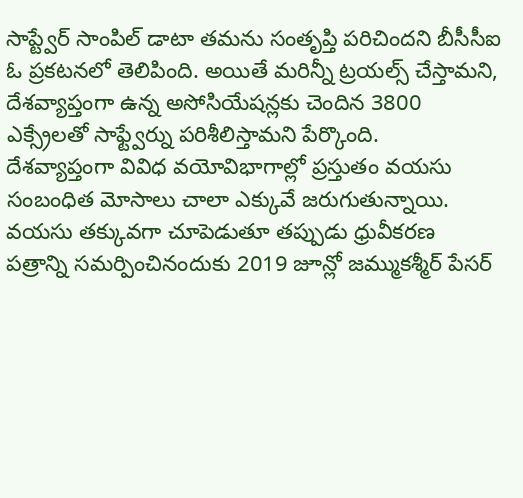సాప్ట్వేర్ సాంపిల్ డాటా తమను సంతృప్తి పరిచిందని బీసీసీఐ ఓ ప్రకటనలో తెలిపింది. అయితే మరిన్నీ ట్రయల్స్ చేస్తామని, దేశవ్యాప్తంగా ఉన్న అసోసియేషన్లకు చెందిన 3800 ఎక్స్రేలతో సాఫ్ట్వేర్ను పరిశీలిస్తామని పేర్కొంది.
దేశవ్యాప్తంగా వివిధ వయోవిభాగాల్లో ప్రస్తుతం వయసు సంబంధిత మోసాలు చాలా ఎక్కువే జరుగుతున్నాయి. వయసు తక్కువగా చూపెడుతూ తప్పుడు ధ్రువీకరణ పత్రాన్ని సమర్పించినందుకు 2019 జూన్లో జమ్ముకశ్మీర్ పేసర్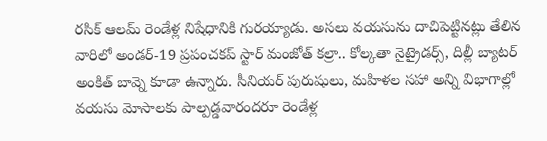రసిక్ ఆలమ్ రెండేళ్ల నిషేధానికి గురయ్యాడు. అసలు వయసును దాచిపెట్టినట్లు తేలిన వారిలో అండర్-19 ప్రపంచకప్ స్టార్ మంజోత్ కల్రా.. కోల్కతా నైట్రైడర్స్, దిల్లీ బ్యాటర్ అంకిత్ బావ్నె కూడా ఉన్నారు. సీనియర్ పురుషులు, మహిళల సహా అన్ని విభాగాల్లో వయసు మోసాలకు పాల్పడ్డవారందరూ రెండేళ్ల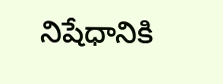నిషేధానికి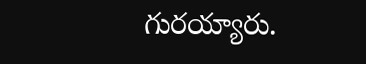గురయ్యారు.